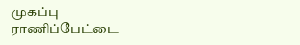முகப்பு
ராணிப்பேட்டை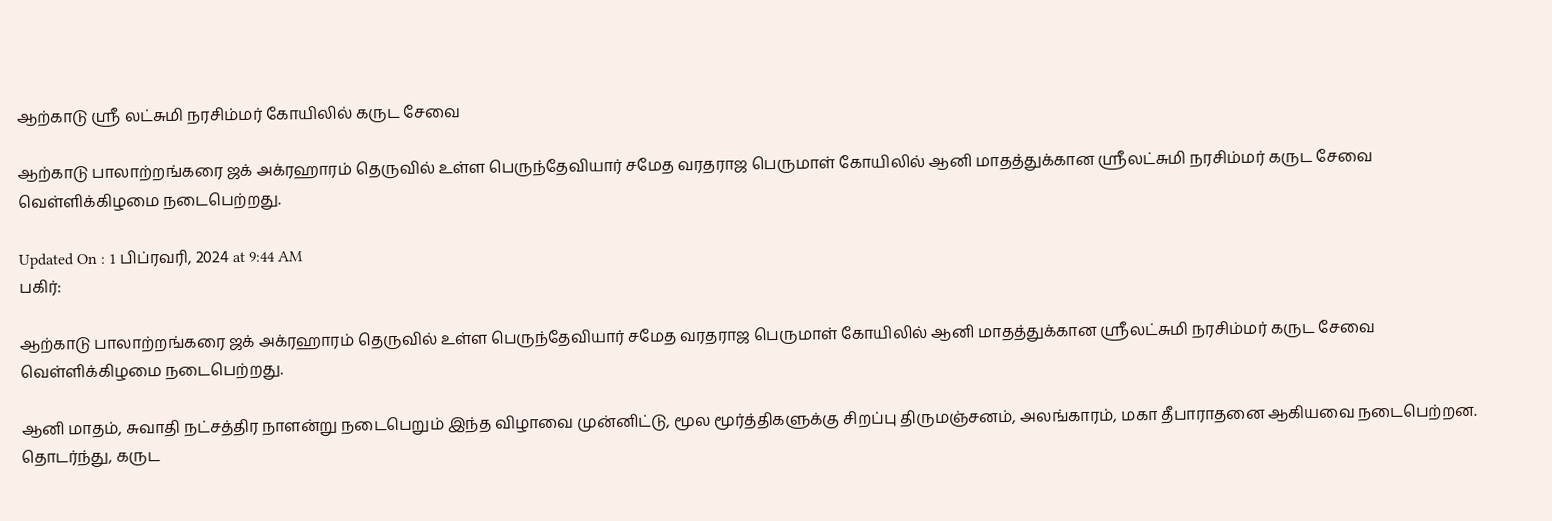ஆற்காடு ஸ்ரீ லட்சுமி நரசிம்மர் கோயிலில் கருட சேவை

ஆற்காடு பாலாற்றங்கரை ஜக் அக்ரஹாரம் தெருவில் உள்ள பெருந்தேவியார் சமேத வரதராஜ பெருமாள் கோயிலில் ஆனி மாதத்துக்கான ஸ்ரீலட்சுமி நரசிம்மர் கருட சேவை வெள்ளிக்கிழமை நடைபெற்றது.

Updated On : 1 பிப்ரவரி, 2024 at 9:44 AM
பகிர்:

ஆற்காடு பாலாற்றங்கரை ஜக் அக்ரஹாரம் தெருவில் உள்ள பெருந்தேவியார் சமேத வரதராஜ பெருமாள் கோயிலில் ஆனி மாதத்துக்கான ஸ்ரீலட்சுமி நரசிம்மர் கருட சேவை வெள்ளிக்கிழமை நடைபெற்றது.

ஆனி மாதம், சுவாதி நட்சத்திர நாளன்று நடைபெறும் இந்த விழாவை முன்னிட்டு, மூல மூர்த்திகளுக்கு சிறப்பு திருமஞ்சனம், அலங்காரம், மகா தீபாராதனை ஆகியவை நடைபெற்றன. தொடர்ந்து, கருட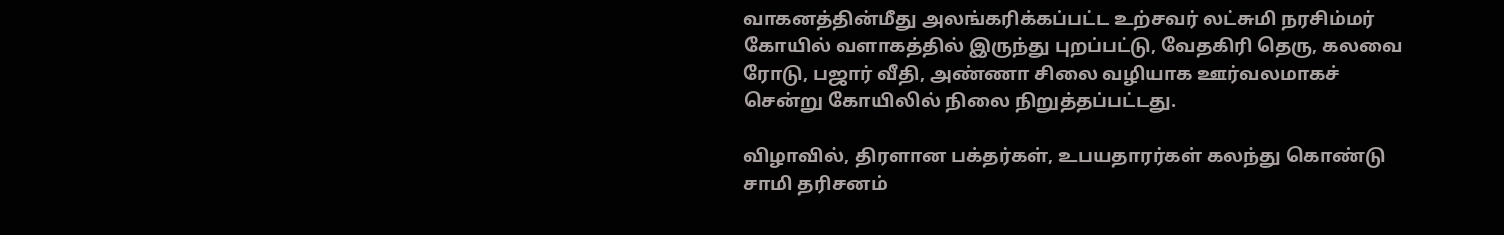வாகனத்தின்மீது அலங்கரிக்கப்பட்ட உற்சவர் லட்சுமி நரசிம்மர் கோயில் வளாகத்தில் இருந்து புறப்பட்டு, வேதகிரி தெரு, கலவை ரோடு, பஜார் வீதி, அண்ணா சிலை வழியாக ஊர்வலமாகச் சென்று கோயிலில் நிலை நிறுத்தப்பட்டது.

விழாவில், திரளான பக்தர்கள், உபயதாரர்கள் கலந்து கொண்டு சாமி தரிசனம்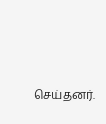செய்தனர்.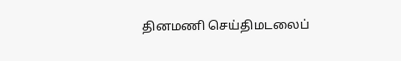தினமணி செய்திமடலைப்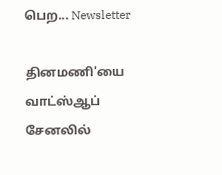பெற... Newsletter

தினமணி'யை வாட்ஸ்ஆப் சேனலில்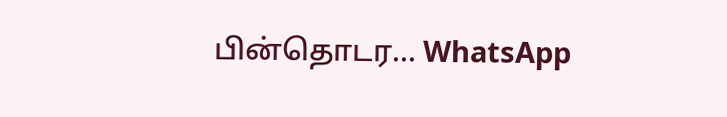பின்தொடர... WhatsApp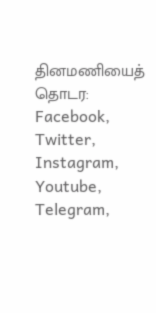தினமணியைத் தொடர: Facebook, Twitter, Instagram, Youtube, Telegram,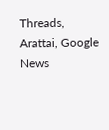Threads, Arattai, Google News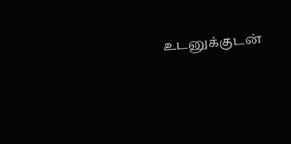உடனுக்குடன்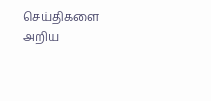செய்திகளை அறிய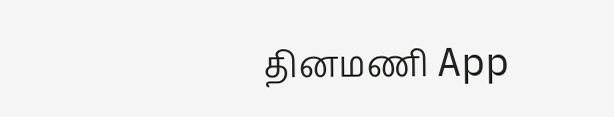தினமணி App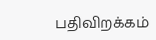பதிவிறக்கம்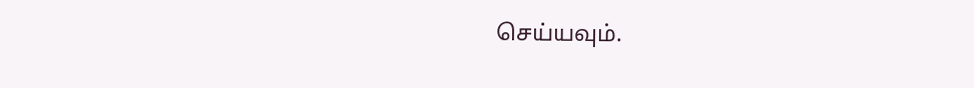செய்யவும்.